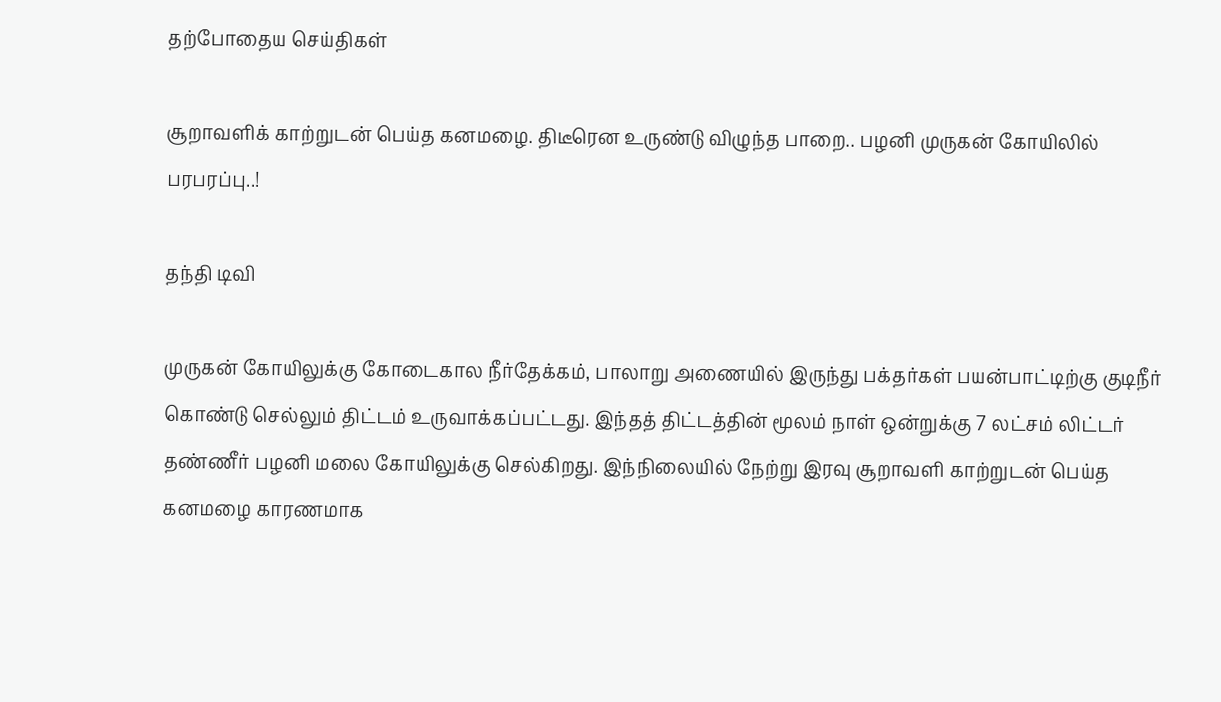தற்போதைய செய்திகள்

சூறாவளிக் காற்றுடன் பெய்த கனமழை. திடீரென உருண்டு விழுந்த பாறை.. பழனி முருகன் கோயிலில் பரபரப்பு..!

தந்தி டிவி

முருகன் கோயிலுக்கு கோடைகால நீர்தேக்கம், பாலாறு அணையில் இருந்து பக்தர்கள் பயன்பாட்டிற்கு குடிநீர் கொண்டு செல்லும் திட்டம் உருவாக்கப்பட்டது. இந்தத் திட்டத்தின் மூலம் நாள் ஒன்றுக்கு 7 லட்சம் லிட்டர் தண்ணீர் பழனி மலை கோயிலுக்கு செல்கிறது. இந்நிலையில் நேற்று இரவு சூறாவளி காற்றுடன் பெய்த கனமழை காரணமாக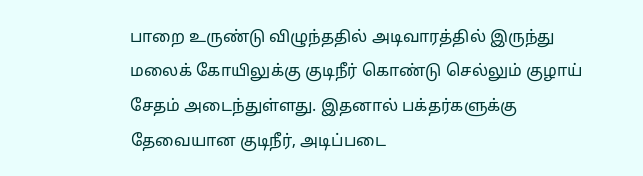பாறை உருண்டு விழுந்ததில் அடிவாரத்தில் இருந்து மலைக் கோயிலுக்கு குடிநீர் கொண்டு செல்லும் குழாய் சேதம் அடைந்துள்ளது. இதனால் பக்தர்களுக்கு தேவையான குடிநீர், அடிப்படை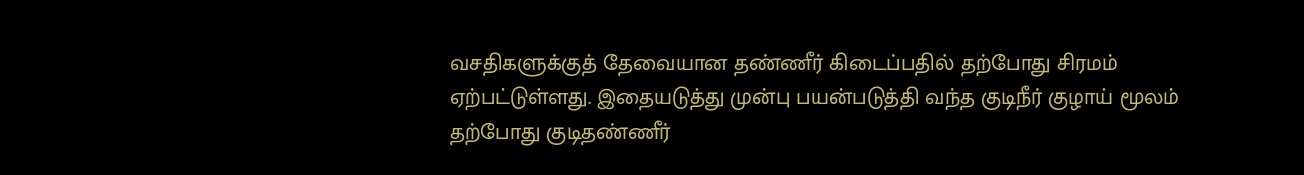வசதிகளுக்குத் தேவையான தண்ணீர் கிடைப்பதில் தற்போது சிரமம் ஏற்பட்டுள்ளது. இதையடுத்து முன்பு பயன்படுத்தி வந்த குடிநீர் குழாய் மூலம் தற்போது குடிதண்ணீர்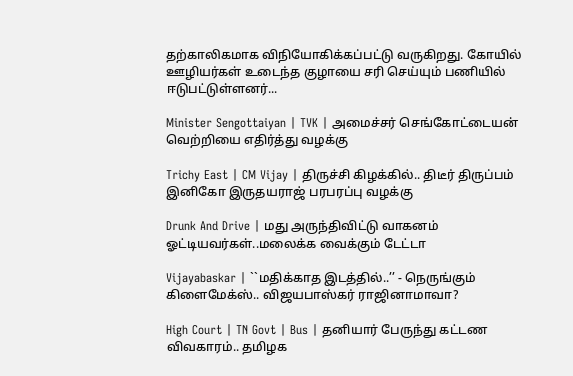தற்காலிகமாக விநியோகிக்கப்பட்டு வருகிறது. கோயில் ஊழியர்கள் உடைந்த குழாயை சரி செய்யும் பணியில் ஈடுபட்டுள்ளனர்...

Minister Sengottaiyan | TVK | அமைச்சர் செங்கோட்டையன் வெற்றியை எதிர்த்து வழக்கு

Trichy East | CM Vijay | திருச்சி கிழக்கில்.. திடீர் திருப்பம் இனிகோ இருதயராஜ் பரபரப்பு வழக்கு

Drunk And Drive | மது அருந்திவிட்டு வாகனம் ஓட்டியவர்கள்..மலைக்க வைக்கும் டேட்டா

Vijayabaskar | ``மதிக்காத இடத்தில்..’’ - நெருங்கும் கிளைமேக்ஸ்.. விஜயபாஸ்கர் ராஜினாமாவா?

High Court | TN Govt | Bus | தனியார் பேருந்து கட்டண விவகாரம்.. தமிழக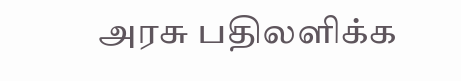அரசு பதிலளிக்க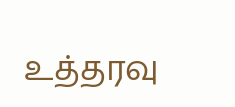உத்தரவு